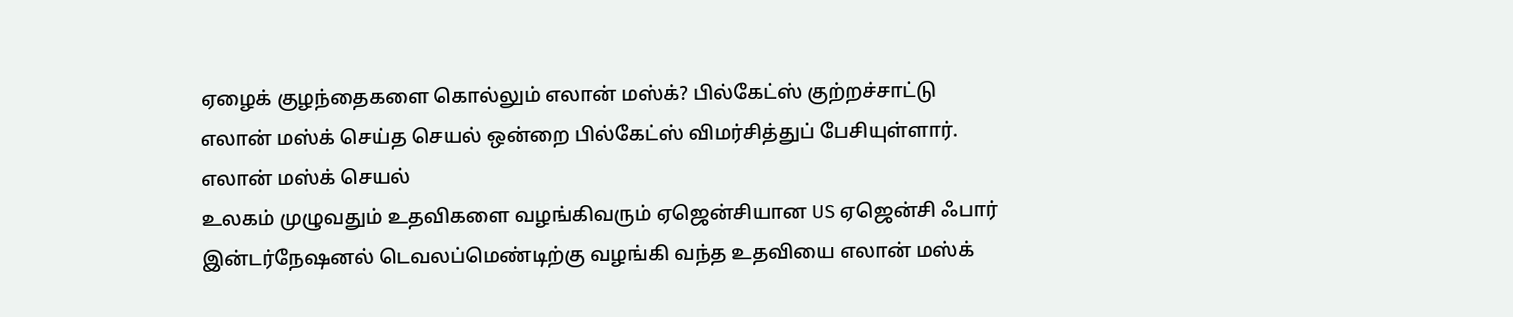ஏழைக் குழந்தைகளை கொல்லும் எலான் மஸ்க்? பில்கேட்ஸ் குற்றச்சாட்டு
எலான் மஸ்க் செய்த செயல் ஒன்றை பில்கேட்ஸ் விமர்சித்துப் பேசியுள்ளார்.
எலான் மஸ்க் செயல்
உலகம் முழுவதும் உதவிகளை வழங்கிவரும் ஏஜென்சியான US ஏஜென்சி ஃபார் இன்டர்நேஷனல் டெவலப்மெண்டிற்கு வழங்கி வந்த உதவியை எலான் மஸ்க்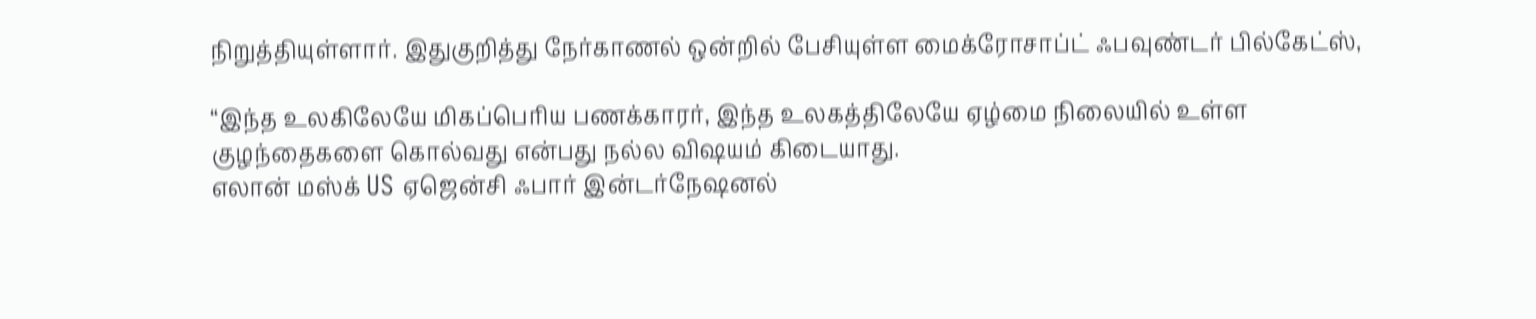நிறுத்தியுள்ளார். இதுகுறித்து நேர்காணல் ஒன்றில் பேசியுள்ள மைக்ரோசாப்ட் ஃபவுண்டர் பில்கேட்ஸ்,

“இந்த உலகிலேயே மிகப்பெரிய பணக்காரர், இந்த உலகத்திலேயே ஏழ்மை நிலையில் உள்ள குழந்தைகளை கொல்வது என்பது நல்ல விஷயம் கிடையாது.
எலான் மஸ்க் US ஏஜென்சி ஃபார் இன்டர்நேஷனல்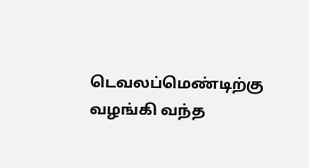டெவலப்மெண்டிற்கு வழங்கி வந்த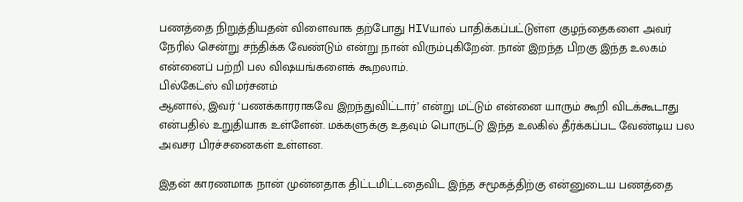பணத்தை நிறுத்தியதன் விளைவாக தற்போது HIVயால் பாதிக்கப்பட்டுள்ள குழந்தைகளை அவர் நேரில் சென்று சந்திக்க வேண்டும் என்று நான் விரும்புகிறேன். நான் இறந்த பிறகு இந்த உலகம் என்னைப் பற்றி பல விஷயங்களைக் கூறலாம்.
பில்கேட்ஸ் விமர்சனம்
ஆனால், இவர் ‘பணக்காரராகவே இறந்துவிட்டார்’ என்று மட்டும் என்னை யாரும் கூறி விடக்கூடாது என்பதில் உறுதியாக உள்ளேன். மக்களுக்கு உதவும் பொருட்டு இந்த உலகில் தீர்க்கப்பட வேண்டிய பல அவசர பிரச்சனைகள் உள்ளன.

இதன் காரணமாக நான் முன்னதாக திட்டமிட்டதைவிட இந்த சமூகத்திற்கு என்னுடைய பணத்தை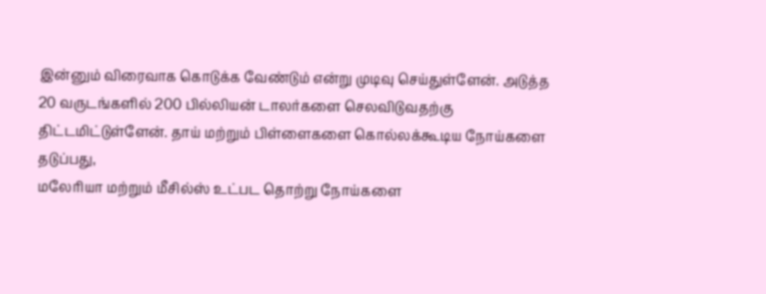இன்னும் விரைவாக கொடுக்க வேண்டும் என்று முடிவு செய்துள்ளேன். அடுத்த 20 வருடங்களில் 200 பில்லியன் டாலர்களை செலவிடுவதற்கு திட்டமிட்டுள்ளேன். தாய் மற்றும் பிள்ளைகளை கொல்லக்கூடிய நோய்களை தடுப்பது,
மலேரியா மற்றும் மீசில்ஸ் உட்பட தொற்று நோய்களை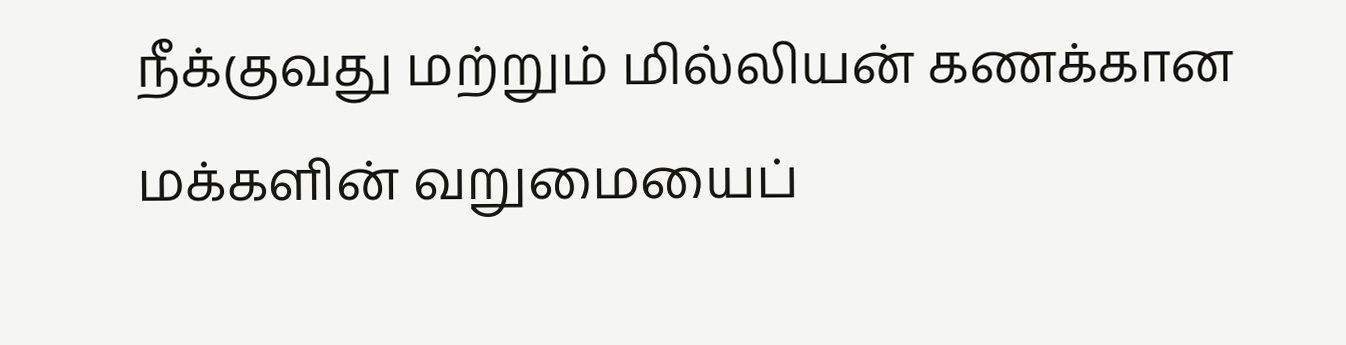நீக்குவது மற்றும் மில்லியன் கணக்கான மக்களின் வறுமையைப்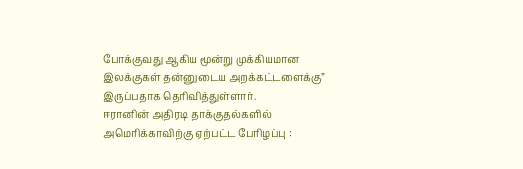போக்குவது ஆகிய மூன்று முக்கியமான இலக்குகள் தன்னுடைய அறக்கட்டளைக்கு” இருப்பதாக தெரிவித்துள்ளார்.
ஈரானின் அதிரடி தாக்குதல்களில் அமெரிக்காவிற்கு ஏற்பட்ட பேரிழப்பு :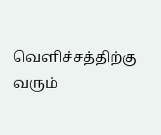வெளிச்சத்திற்கு வரும்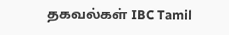தகவல்கள் IBC Tamil